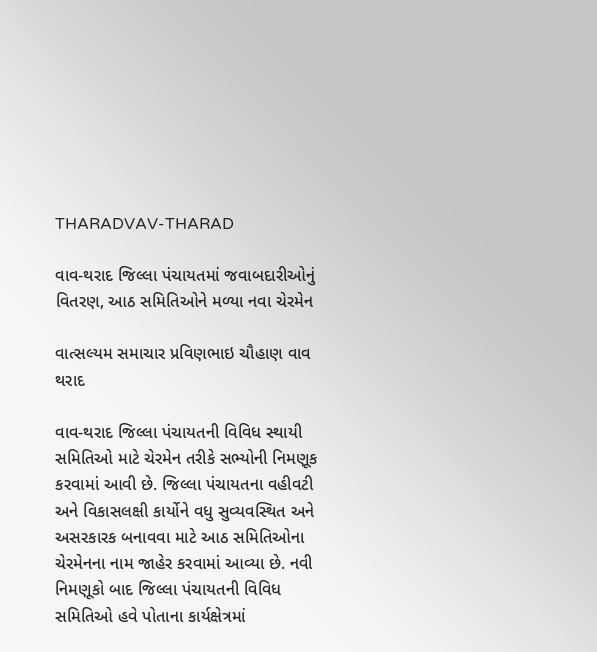THARADVAV-THARAD

વાવ-થરાદ જિલ્લા પંચાયતમાં જવાબદારીઓનું વિતરણ, આઠ સમિતિઓને મળ્યા નવા ચેરમેન

વાત્સલ્યમ સમાચાર પ્રવિણભાઇ ચૌહાણ વાવ થરાદ

વાવ-થરાદ જિલ્લા પંચાયતની વિવિધ સ્થાયી સમિતિઓ માટે ચેરમેન તરીકે સભ્યોની નિમણૂક કરવામાં આવી છે. જિલ્લા પંચાયતના વહીવટી અને વિકાસલક્ષી કાર્યોને વધુ સુવ્યવસ્થિત અને અસરકારક બનાવવા માટે આઠ સમિતિઓના ચેરમેનના નામ જાહેર કરવામાં આવ્યા છે. નવી નિમણૂકો બાદ જિલ્લા પંચાયતની વિવિધ સમિતિઓ હવે પોતાના કાર્યક્ષેત્રમાં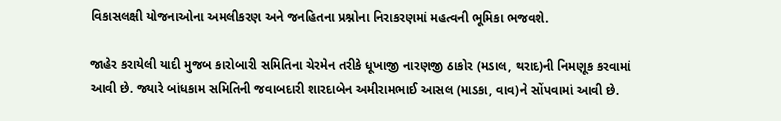વિકાસલક્ષી યોજનાઓના અમલીકરણ અને જનહિતના પ્રશ્નોના નિરાકરણમાં મહત્વની ભૂમિકા ભજવશે.

જાહેર કરાયેલી યાદી મુજબ કારોબારી સમિતિના ચેરમેન તરીકે ધૂખાજી નારણજી ઠાકોર (મડાલ, થરાદ)ની નિમણૂક કરવામાં આવી છે. જ્યારે બાંધકામ સમિતિની જવાબદારી શારદાબેન અમીરામભાઈ આસલ (માડકા, વાવ)ને સોંપવામાં આવી છે.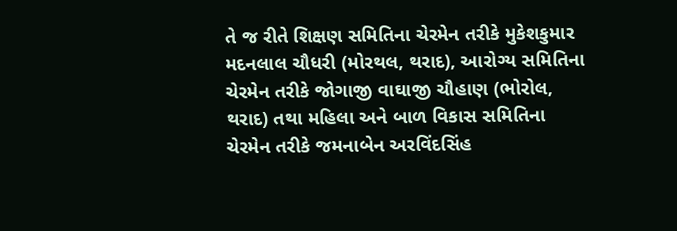તે જ રીતે શિક્ષણ સમિતિના ચેરમેન તરીકે મુકેશકુમાર મદનલાલ ચૌધરી (મોરથલ, થરાદ), આરોગ્ય સમિતિના ચેરમેન તરીકે જોગાજી વાઘાજી ચૌહાણ (ભોરોલ, થરાદ) તથા મહિલા અને બાળ વિકાસ સમિતિના ચેરમેન તરીકે જમનાબેન અરવિંદસિંહ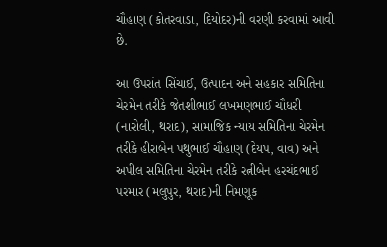ચૌહાણ (કોતરવાડા, દિયોદર)ની વરણી કરવામાં આવી છે.

આ ઉપરાંત સિંચાઈ, ઉત્પાદન અને સહકાર સમિતિના ચેરમેન તરીકે જેતશીભાઈ લખમણભાઈ ચૌધરી (નારોલી, થરાદ), સામાજિક ન્યાય સમિતિના ચેરમેન તરીકે હીરાબેન પથુભાઈ ચૌહાણ (દેયપ, વાવ) અને અપીલ સમિતિના ચેરમેન તરીકે રત્નીબેન હરચંદભાઈ પરમાર (મલુપુર, થરાદ)ની નિમણૂક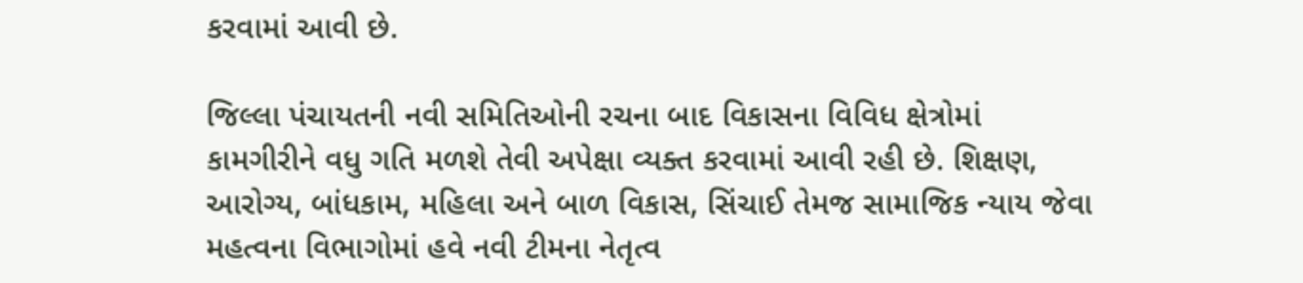કરવામાં આવી છે.

જિલ્લા પંચાયતની નવી સમિતિઓની રચના બાદ વિકાસના વિવિધ ક્ષેત્રોમાં કામગીરીને વધુ ગતિ મળશે તેવી અપેક્ષા વ્યક્ત કરવામાં આવી રહી છે. શિક્ષણ, આરોગ્ય, બાંધકામ, મહિલા અને બાળ વિકાસ, સિંચાઈ તેમજ સામાજિક ન્યાય જેવા મહત્વના વિભાગોમાં હવે નવી ટીમના નેતૃત્વ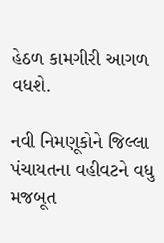હેઠળ કામગીરી આગળ વધશે.

નવી નિમણૂકોને જિલ્લા પંચાયતના વહીવટને વધુ મજબૂત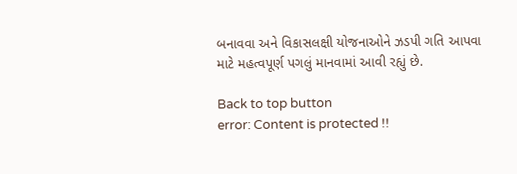બનાવવા અને વિકાસલક્ષી યોજનાઓને ઝડપી ગતિ આપવા માટે મહત્વપૂર્ણ પગલું માનવામાં આવી રહ્યું છે.

Back to top button
error: Content is protected !!